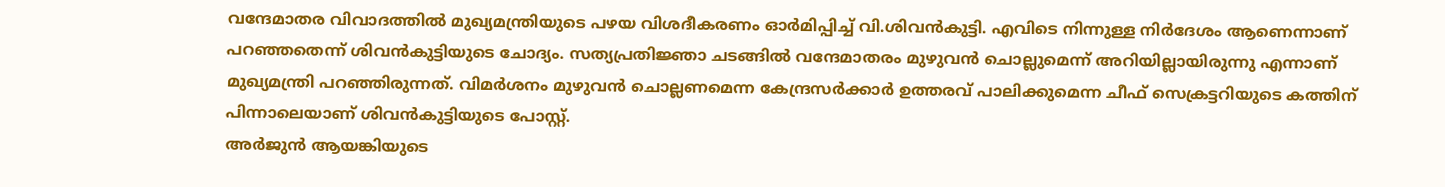വന്ദേമാതര വിവാദത്തിൽ മുഖ്യമന്ത്രിയുടെ പഴയ വിശദീകരണം ഓർമിപ്പിച്ച് വി.ശിവൻകുട്ടി. എവിടെ നിന്നുള്ള നിർദേശം ആണെന്നാണ് പറഞ്ഞതെന്ന് ശിവൻകുട്ടിയുടെ ചോദ്യം. സത്യപ്രതിജ്ഞാ ചടങ്ങിൽ വന്ദേമാതരം മുഴുവൻ ചൊല്ലുമെന്ന് അറിയില്ലായിരുന്നു എന്നാണ് മുഖ്യമന്ത്രി പറഞ്ഞിരുന്നത്. വിമർശനം മുഴുവൻ ചൊല്ലണമെന്ന കേന്ദ്രസർക്കാർ ഉത്തരവ് പാലിക്കുമെന്ന ചീഫ് സെക്രട്ടറിയുടെ കത്തിന് പിന്നാലെയാണ് ശിവൻകുട്ടിയുടെ പോസ്റ്റ്.
അർജുൻ ആയങ്കിയുടെ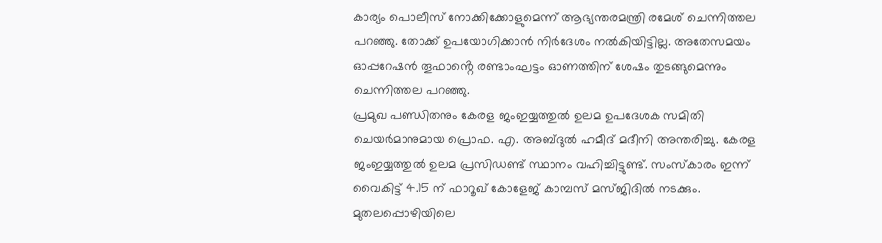കാര്യം പൊലീസ് നോക്കിക്കോളുമെന്ന് ആഭ്യന്തരമന്ത്രി രമേശ് ചെന്നിത്തല പറഞ്ഞു. തോക്ക് ഉപയോഗിക്കാൻ നിർദേശം നൽകിയിട്ടില്ല. അതേസമയം ഓപ്പറേഷൻ തൂഫാൻ്റെ രണ്ടാംഘട്ടം ഓണത്തിന് ശേഷം തുടങ്ങുമെന്നും ചെന്നിത്തല പറഞ്ഞു.
പ്രമുഖ പണ്ഡിതനും കേരള ജംഇയ്യത്തുൽ ഉലമ ഉപദേശക സമിതി ചെയർമാനുമായ പ്രൊഫ. എ. അബ്ദുൽ ഹമീദ് മദീനി അന്തരിച്ചു. കേരള ജംഇയ്യത്തുൽ ഉലമ പ്രസിഡണ്ട് സ്ഥാനം വഹിച്ചിട്ടുണ്ട്. സംസ്കാരം ഇന്ന് വൈകിട്ട് 4.15 ന് ഫാറൂഖ് കോളേജ് കാമ്പസ് മസ്ജിദിൽ നടക്കും.
മുതലപ്പൊഴിയിലെ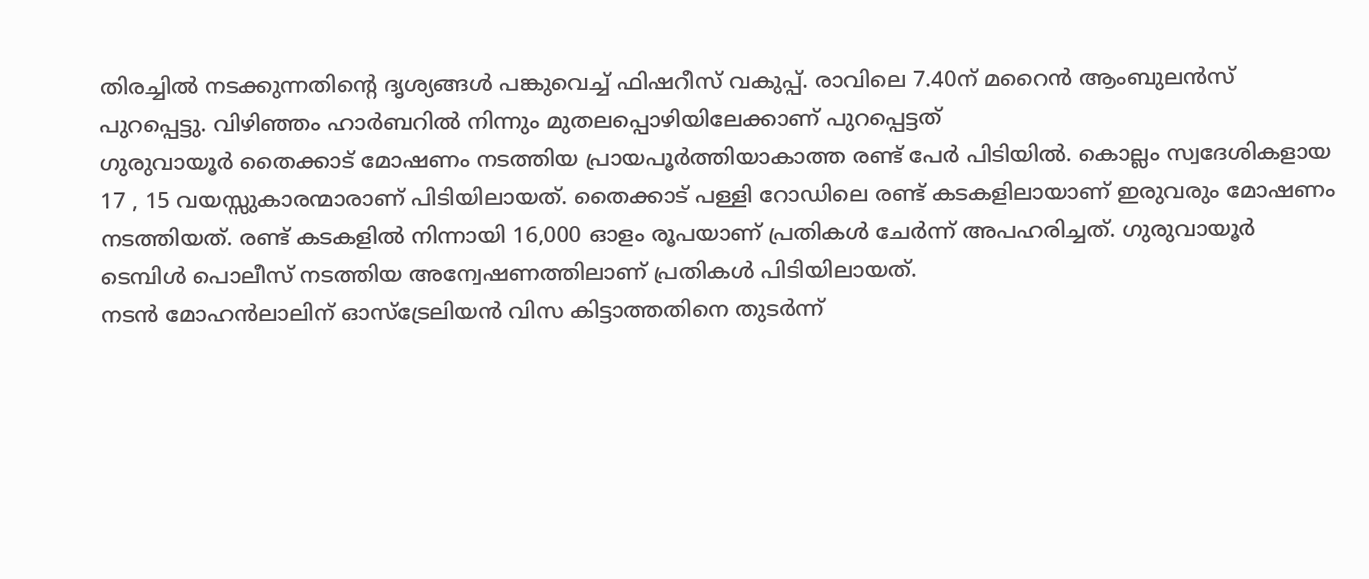തിരച്ചിൽ നടക്കുന്നതിൻ്റെ ദൃശ്യങ്ങൾ പങ്കുവെച്ച് ഫിഷറീസ് വകുപ്പ്. രാവിലെ 7.40ന് മറൈൻ ആംബുലൻസ് പുറപ്പെട്ടു. വിഴിഞ്ഞം ഹാർബറിൽ നിന്നും മുതലപ്പൊഴിയിലേക്കാണ് പുറപ്പെട്ടത്
ഗുരുവായൂർ തൈക്കാട് മോഷണം നടത്തിയ പ്രായപൂർത്തിയാകാത്ത രണ്ട് പേർ പിടിയിൽ. കൊല്ലം സ്വദേശികളായ 17 , 15 വയസ്സുകാരന്മാരാണ് പിടിയിലായത്. തൈക്കാട് പള്ളി റോഡിലെ രണ്ട് കടകളിലായാണ് ഇരുവരും മോഷണം നടത്തിയത്. രണ്ട് കടകളിൽ നിന്നായി 16,000 ഓളം രൂപയാണ് പ്രതികൾ ചേർന്ന് അപഹരിച്ചത്. ഗുരുവായൂർ ടെമ്പിൾ പൊലീസ് നടത്തിയ അന്വേഷണത്തിലാണ് പ്രതികൾ പിടിയിലായത്.
നടൻ മോഹൻലാലിന് ഓസ്ട്രേലിയൻ വിസ കിട്ടാത്തതിനെ തുടർന്ന്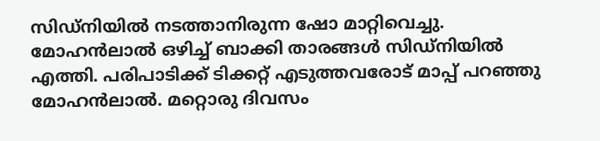സിഡ്നിയിൽ നടത്താനിരുന്ന ഷോ മാറ്റിവെച്ചു. മോഹൻലാൽ ഒഴിച്ച് ബാക്കി താരങ്ങൾ സിഡ്നിയിൽ എത്തി. പരിപാടിക്ക് ടിക്കറ്റ് എടുത്തവരോട് മാപ്പ് പറഞ്ഞു മോഹൻലാൽ. മറ്റൊരു ദിവസം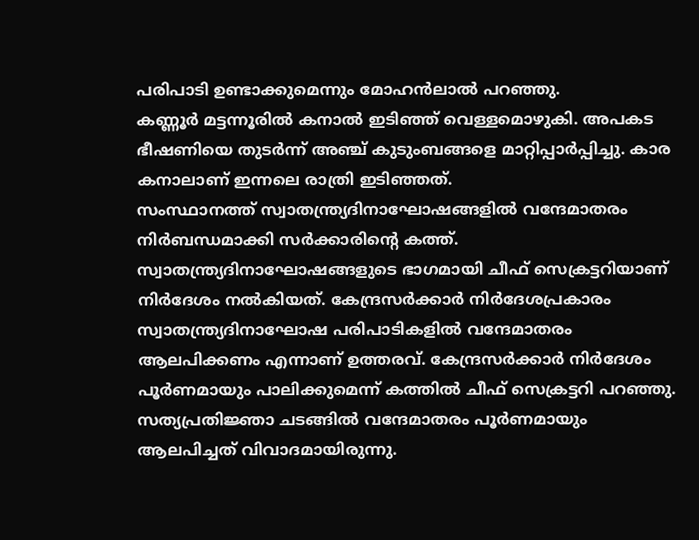പരിപാടി ഉണ്ടാക്കുമെന്നും മോഹൻലാൽ പറഞ്ഞു.
കണ്ണൂർ മട്ടന്നൂരിൽ കനാൽ ഇടിഞ്ഞ് വെള്ളമൊഴുകി. അപകട ഭീഷണിയെ തുടർന്ന് അഞ്ച് കുടുംബങ്ങളെ മാറ്റിപ്പാർപ്പിച്ചു. കാര കനാലാണ് ഇന്നലെ രാത്രി ഇടിഞ്ഞത്.
സംസ്ഥാനത്ത് സ്വാതന്ത്ര്യദിനാഘോഷങ്ങളിൽ വന്ദേമാതരം നിർബന്ധമാക്കി സർക്കാരിൻ്റെ കത്ത്. സ്വാതന്ത്ര്യദിനാഘോഷങ്ങളുടെ ഭാഗമായി ചീഫ് സെക്രട്ടറിയാണ് നിർദേശം നൽകിയത്. കേന്ദ്രസർക്കാർ നിർദേശപ്രകാരം സ്വാതന്ത്ര്യദിനാഘോഷ പരിപാടികളിൽ വന്ദേമാതരം ആലപിക്കണം എന്നാണ് ഉത്തരവ്. കേന്ദ്രസർക്കാർ നിർദേശം പൂർണമായും പാലിക്കുമെന്ന് കത്തിൽ ചീഫ് സെക്രട്ടറി പറഞ്ഞു. സത്യപ്രതിജ്ഞാ ചടങ്ങിൽ വന്ദേമാതരം പൂർണമായും ആലപിച്ചത് വിവാദമായിരുന്നു.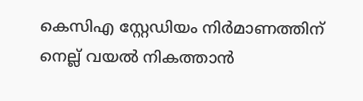കെസിഎ സ്റ്റേഡിയം നിർമാണത്തിന് നെല്ല് വയൽ നികത്താൻ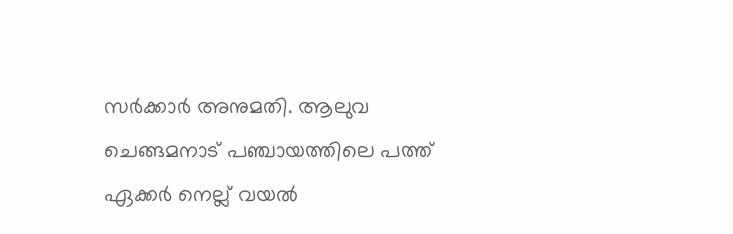സർക്കാർ അനുമതി. ആലുവ ചെങ്ങമനാട് പഞ്ചായത്തിലെ പത്ത് ഏക്കർ നെല്ല് വയൽ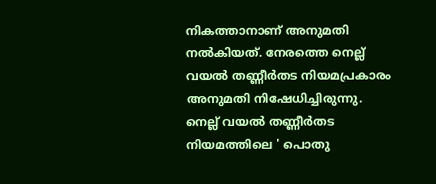നികത്താനാണ് അനുമതി നൽകിയത്. നേരത്തെ നെല്ല് വയൽ തണ്ണീർതട നിയമപ്രകാരം അനുമതി നിഷേധിച്ചിരുന്നു. നെല്ല് വയൽ തണ്ണീർതട നിയമത്തിലെ ' പൊതു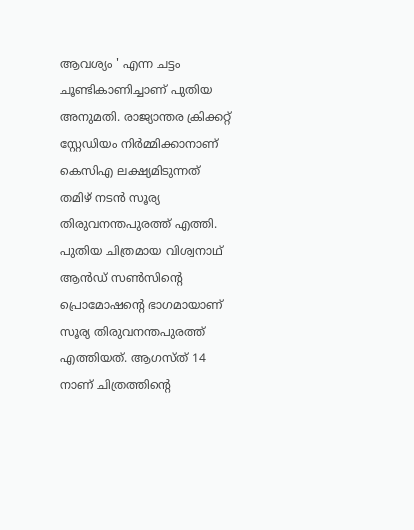ആവശ്യം ' എന്ന ചട്ടം ചൂണ്ടികാണിച്ചാണ് പുതിയ അനുമതി. രാജ്യാന്തര ക്രിക്കറ്റ് സ്റ്റേഡിയം നിർമ്മിക്കാനാണ് കെസിഎ ലക്ഷ്യമിടുന്നത്
തമിഴ് നടൻ സൂര്യ തിരുവനന്തപുരത്ത് എത്തി. പുതിയ ചിത്രമായ വിശ്വനാഥ് ആൻഡ് സൺസിൻ്റെ പ്രൊമോഷൻ്റെ ഭാഗമായാണ് സൂര്യ തിരുവനന്തപുരത്ത് എത്തിയത്. ആഗസ്ത് 14 നാണ് ചിത്രത്തിൻ്റെ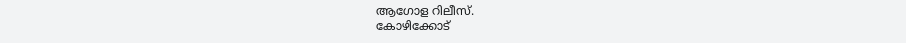ആഗോള റിലീസ്.
കോഴിക്കോട്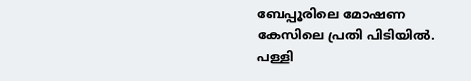ബേപ്പൂരിലെ മോഷണ കേസിലെ പ്രതി പിടിയിൽ. പള്ളി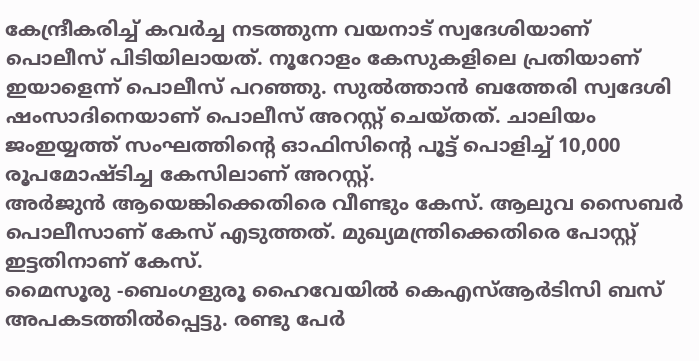കേന്ദ്രീകരിച്ച് കവർച്ച നടത്തുന്ന വയനാട് സ്വദേശിയാണ് പൊലീസ് പിടിയിലായത്. നൂറോളം കേസുകളിലെ പ്രതിയാണ് ഇയാളെന്ന് പൊലീസ് പറഞ്ഞു. സുൽത്താൻ ബത്തേരി സ്വദേശി ഷംസാദിനെയാണ് പൊലീസ് അറസ്റ്റ് ചെയ്തത്. ചാലിയം ജംഇയ്യത്ത് സംഘത്തിൻ്റെ ഓഫിസിൻ്റെ പൂട്ട് പൊളിച്ച് 10,000 രൂപമോഷ്ടിച്ച കേസിലാണ് അറസ്റ്റ്.
അർജുൻ ആയെങ്കിക്കെതിരെ വീണ്ടും കേസ്. ആലുവ സൈബർ പൊലീസാണ് കേസ് എടുത്തത്. മുഖ്യമന്ത്രിക്കെതിരെ പോസ്റ്റ് ഇട്ടതിനാണ് കേസ്.
മൈസൂരു -ബെംഗളുരൂ ഹൈവേയിൽ കെഎസ്ആർടിസി ബസ് അപകടത്തിൽപ്പെട്ടു. രണ്ടു പേർ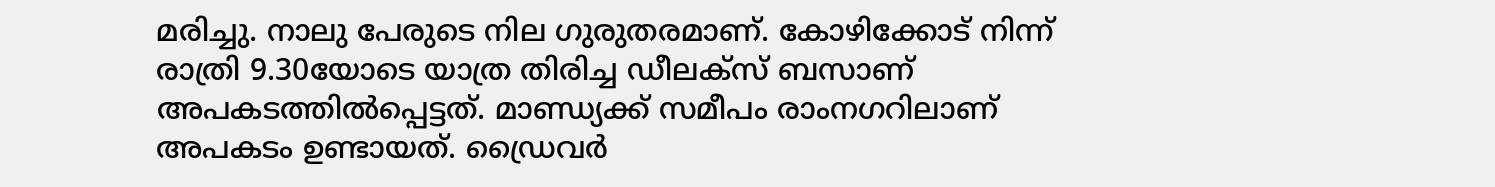മരിച്ചു. നാലു പേരുടെ നില ഗുരുതരമാണ്. കോഴിക്കോട് നിന്ന് രാത്രി 9.30യോടെ യാത്ര തിരിച്ച ഡീലക്സ് ബസാണ് അപകടത്തിൽപ്പെട്ടത്. മാണ്ഡ്യക്ക് സമീപം രാംനഗറിലാണ് അപകടം ഉണ്ടായത്. ഡ്രൈവർ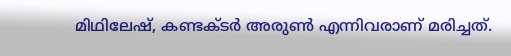മിഥിലേഷ്, കണ്ടക്ടർ അരുൺ എന്നിവരാണ് മരിച്ചത്.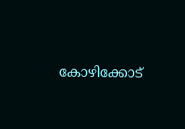കോഴിക്കോട്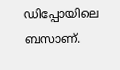ഡിപ്പോയിലെ ബസാണ്.